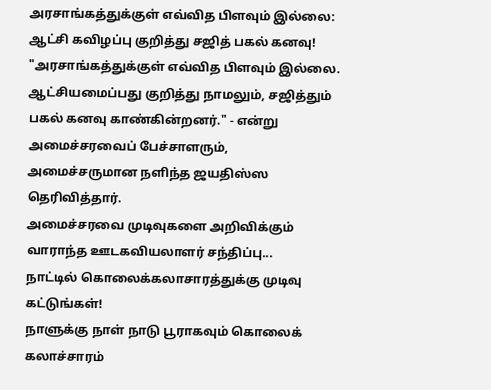அரசாங்கத்துக்குள் எவ்வித பிளவும் இல்லை: ஆட்சி கவிழப்பு குறித்து சஜித் பகல் கனவு!
"அரசாங்கத்துக்குள் எவ்வித பிளவும் இல்லை. ஆட்சியமைப்பது குறித்து நாமலும், சஜித்தும் பகல் கனவு காண்கின்றனர்." - என்று அமைச்சரவைப் பேச்சாளரும், அமைச்சருமான நளிந்த ஜயதிஸ்ஸ தெரிவித்தார்.
அமைச்சரவை முடிவுகளை அறிவிக்கும் வாராந்த ஊடகவியலாளர் சந்திப்பு...
நாட்டில் கொலைக்கலாசாரத்துக்கு முடிவு கட்டுங்கள்!
நாளுக்கு நாள் நாடு பூராகவும் கொலைக் கலாச்சாரம்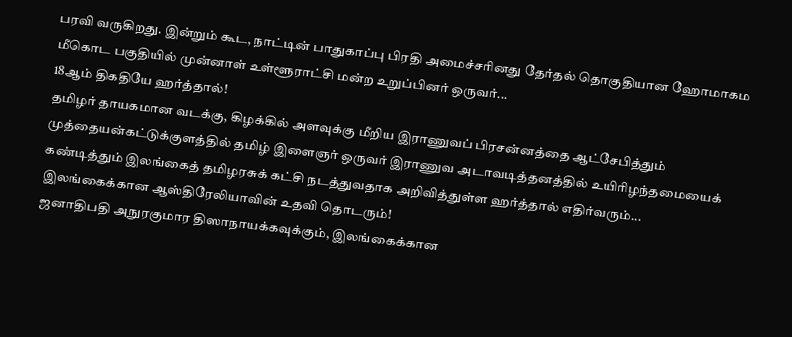பரவி வருகிறது. இன்றும் கூட, நாட்டின் பாதுகாப்பு பிரதி அமைச்சரினது தேர்தல் தொகுதியான ஹோமாகம மீகொட பகுதியில் முன்னாள் உள்ளூராட்சி மன்ற உறுப்பினர் ஒருவர்...
18ஆம் திகதியே ஹர்த்தால்!
தமிழர் தாயகமான வடக்கு, கிழக்கில் அளவுக்கு மீறிய இராணுவப் பிரசன்னத்தை ஆட்சேபித்தும் முத்தையன்கட்டுக்குளத்தில் தமிழ் இளைஞர் ஒருவர் இராணுவ அடாவடித்தனத்தில் உயிரிழந்தமையைக் கண்டித்தும் இலங்கைத் தமிழரசுக் கட்சி நடத்துவதாக அறிவித்துள்ள ஹர்த்தால் எதிர்வரும்...
இலங்கைக்கான ஆஸ்திரேலியாவின் உதவி தொடரும்!
ஜனாதிபதி அநுரகுமார திஸாநாயக்கவுக்கும், இலங்கைக்கான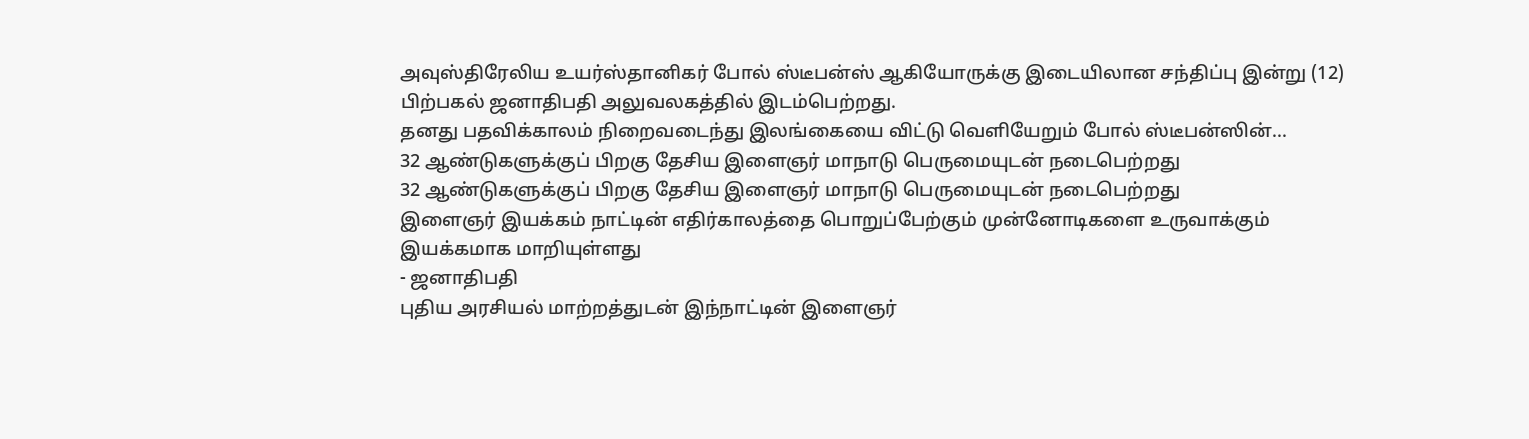அவுஸ்திரேலிய உயர்ஸ்தானிகர் போல் ஸ்டீபன்ஸ் ஆகியோருக்கு இடையிலான சந்திப்பு இன்று (12) பிற்பகல் ஜனாதிபதி அலுவலகத்தில் இடம்பெற்றது.
தனது பதவிக்காலம் நிறைவடைந்து இலங்கையை விட்டு வெளியேறும் போல் ஸ்டீபன்ஸின்...
32 ஆண்டுகளுக்குப் பிறகு தேசிய இளைஞர் மாநாடு பெருமையுடன் நடைபெற்றது
32 ஆண்டுகளுக்குப் பிறகு தேசிய இளைஞர் மாநாடு பெருமையுடன் நடைபெற்றது
இளைஞர் இயக்கம் நாட்டின் எதிர்காலத்தை பொறுப்பேற்கும் முன்னோடிகளை உருவாக்கும் இயக்கமாக மாறியுள்ளது
- ஜனாதிபதி
புதிய அரசியல் மாற்றத்துடன் இந்நாட்டின் இளைஞர்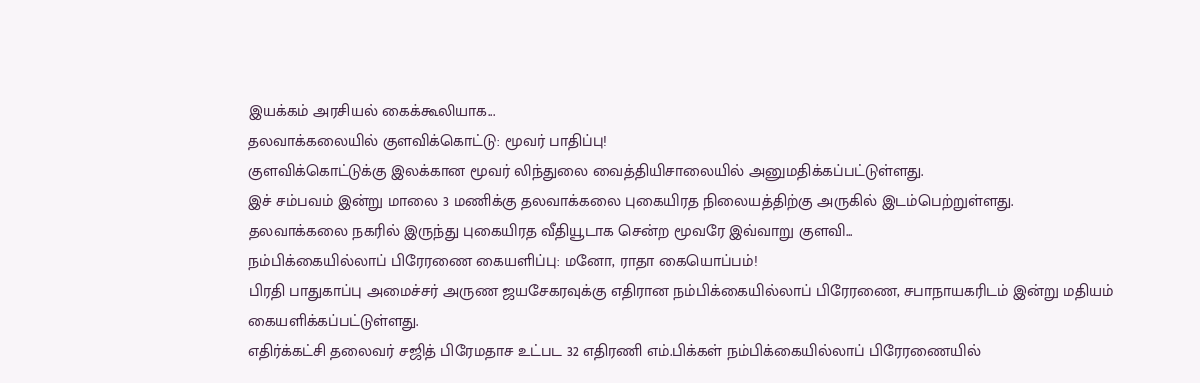இயக்கம் அரசியல் கைக்கூலியாக...
தலவாக்கலையில் குளவிக்கொட்டு: மூவர் பாதிப்பு!
குளவிக்கொட்டுக்கு இலக்கான மூவர் லிந்துலை வைத்தியிசாலையில் அனுமதிக்கப்பட்டுள்ளது.
இச் சம்பவம் இன்று மாலை 3 மணிக்கு தலவாக்கலை புகையிரத நிலையத்திற்கு அருகில் இடம்பெற்றுள்ளது.
தலவாக்கலை நகரில் இருந்து புகையிரத வீதியூடாக சென்ற மூவரே இவ்வாறு குளவி...
நம்பிக்கையில்லாப் பிரேரணை கையளிப்பு: மனோ, ராதா கையொப்பம்!
பிரதி பாதுகாப்பு அமைச்சர் அருண ஜயசேகரவுக்கு எதிரான நம்பிக்கையில்லாப் பிரேரணை, சபாநாயகரிடம் இன்று மதியம் கையளிக்கப்பட்டுள்ளது.
எதிர்க்கட்சி தலைவர் சஜித் பிரேமதாச உட்பட 32 எதிரணி எம்.பிக்கள் நம்பிக்கையில்லாப் பிரேரணையில்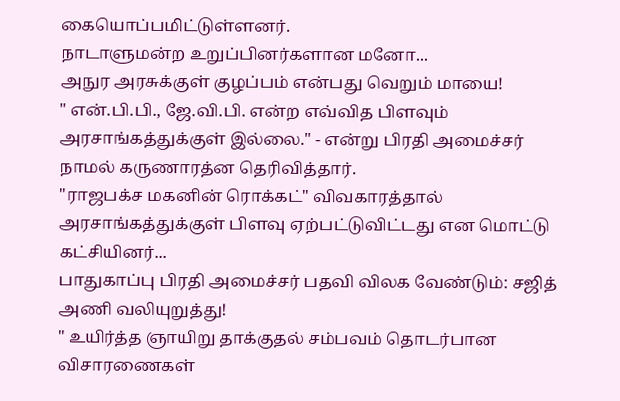கையொப்பமிட்டுள்ளனர்.
நாடாளுமன்ற உறுப்பினர்களான மனோ...
அநுர அரசுக்குள் குழப்பம் என்பது வெறும் மாயை!
" என்.பி.பி., ஜே.வி.பி. என்ற எவ்வித பிளவும் அரசாங்கத்துக்குள் இல்லை." - என்று பிரதி அமைச்சர் நாமல் கருணாரத்ன தெரிவித்தார்.
"ராஜபக்ச மகனின் ரொக்கட்" விவகாரத்தால் அரசாங்கத்துக்குள் பிளவு ஏற்பட்டுவிட்டது என மொட்டு கட்சியினர்...
பாதுகாப்பு பிரதி அமைச்சர் பதவி விலக வேண்டும்: சஜித் அணி வலியுறுத்து!
" உயிர்த்த ஞாயிறு தாக்குதல் சம்பவம் தொடர்பான விசாரணைகள்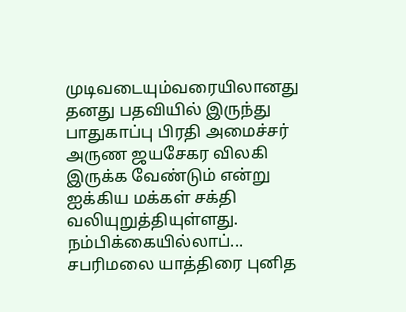முடிவடையும்வரையிலானது தனது பதவியில் இருந்து பாதுகாப்பு பிரதி அமைச்சர் அருண ஜயசேகர விலகி இருக்க வேண்டும் என்று ஐக்கிய மக்கள் சக்தி வலியுறுத்தியுள்ளது.
நம்பிக்கையில்லாப்...
சபரிமலை யாத்திரை புனித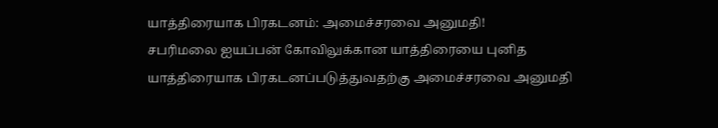யாத்திரையாக பிரகடனம்: அமைச்சரவை அனுமதி!
சபரிமலை ஐயப்பன் கோவிலுக்கான யாத்திரையை புனித யாத்திரையாக பிரகடனப்படுத்துவதற்கு அமைச்சரவை அனுமதி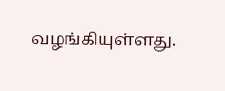வழங்கியுள்ளது.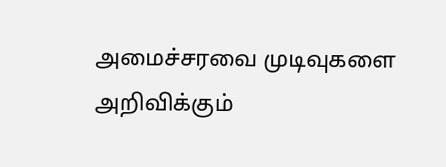அமைச்சரவை முடிவுகளை அறிவிக்கும்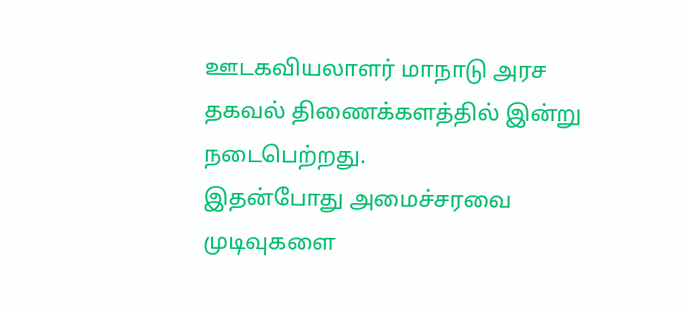ஊடகவியலாளர் மாநாடு அரச தகவல் திணைக்களத்தில் இன்று நடைபெற்றது.
இதன்போது அமைச்சரவை முடிவுகளை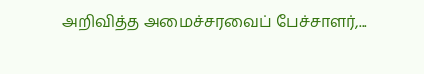அறிவித்த அமைச்சரவைப் பேச்சாளர்,...